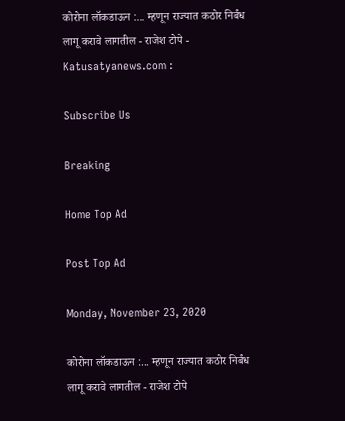कोरोना लॉकडाऊन :... म्हणून राज्यात कठोर निर्बंध लागू करावे लागतील - राजेश टोपे - Katusatyanews.com :

Subscribe Us

Breaking

Home Top Ad

Post Top Ad

Monday, November 23, 2020

कोरोना लॉकडाऊन :... म्हणून राज्यात कठोर निर्बंध लागू करावे लागतील - राजेश टोपे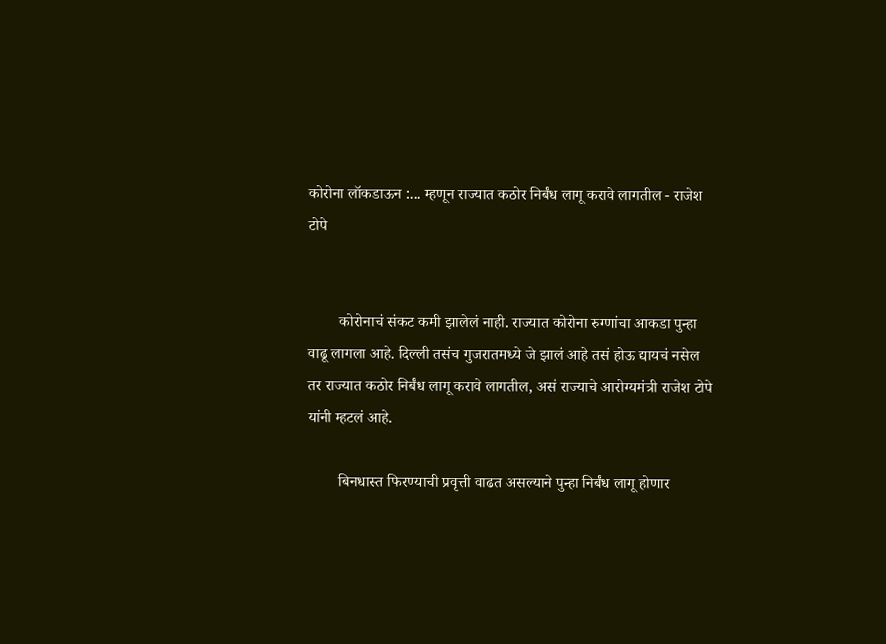कोरोना लॉकडाऊन :... म्हणून राज्यात कठोर निर्बंध लागू करावे लागतील - राजेश टोपे


        कोरोनाचं संकट कमी झालेलं नाही. राज्यात कोरोना रुग्णांचा आकडा पुन्हा वाढू लागला आहे. दिल्ली तसंच गुजरातमध्ये जे झालं आहे तसं होऊ द्यायचं नसेल तर राज्यात कठोर निर्बंध लागू करावे लागतील, असं राज्याचे आरोग्यमंत्री राजेश टोपे यांनी म्हटलं आहे.

        बिनधास्त फिरण्याची प्रवृत्ती वाढत असल्याने पुन्हा निर्बंध लागू होणार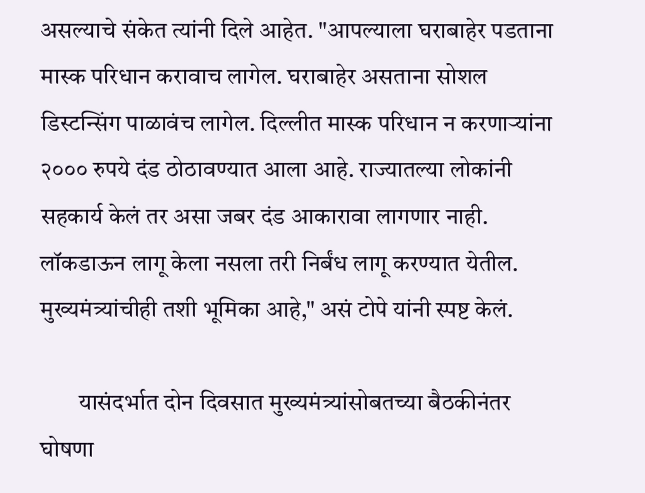असल्याचे संकेत त्यांनी दिले आहेत. "आपल्याला घराबाहेर पडताना मास्क परिधान करावाच लागेल. घराबाहेर असताना सोशल डिस्टन्सिंग पाळावंच लागेल. दिल्लीत मास्क परिधान न करणाऱ्यांना २००० रुपये दंड ठोठावण्यात आला आहे. राज्यातल्या लोकांनी सहकार्य केलं तर असा जबर दंड आकारावा लागणार नाही. लॉकडाऊन लागू केला नसला तरी निर्बंध लागू करण्यात येतील. मुख्यमंत्र्यांचीही तशी भूमिका आहे," असं टोपे यांनी स्पष्ट केलं.

        यासंदर्भात दोन दिवसात मुख्यमंत्र्यांसोबतच्या बैठकीनंतर घोषणा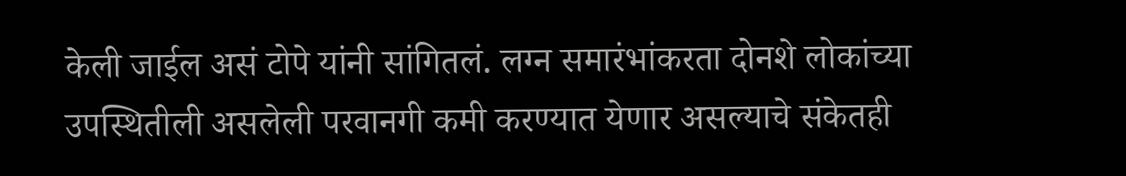केली जाईल असं टोपे यांनी सांगितलं. लग्न समारंभांकरता दोनशे लोकांच्या उपस्थितीली असलेली परवानगी कमी करण्यात येणार असल्याचे संकेतही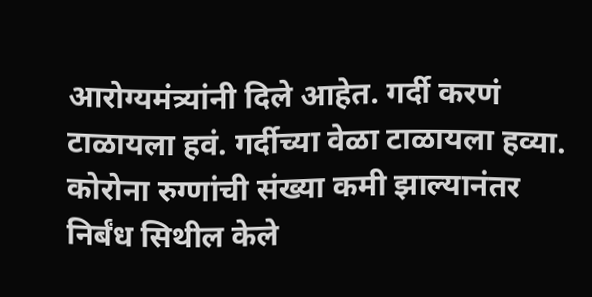आरोग्यमंत्र्यांनी दिले आहेत. गर्दी करणं टाळायला हवं. गर्दीच्या वेळा टाळायला हव्या. कोरोना रुग्णांची संख्या कमी झाल्यानंतर निर्बंध सिथील केले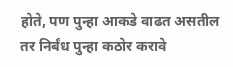होते, पण पुन्हा आकडे वाढत असतील तर निर्बंध पुन्हा कठोर करावे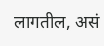लागतील, असं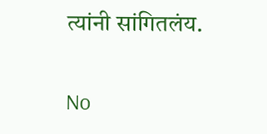त्यांनी सांगितलंय.

No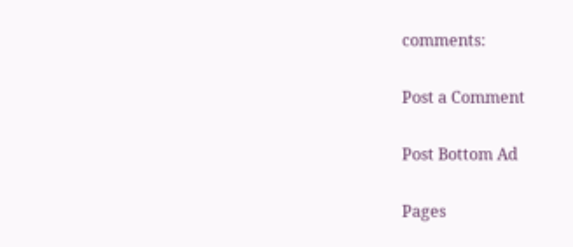comments:

Post a Comment

Post Bottom Ad

Pages